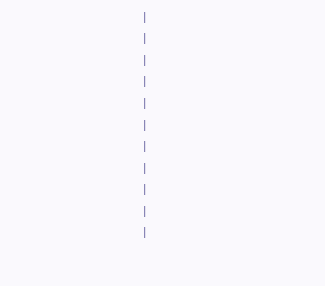|
|
|
|
|
|
|
|
|
|
|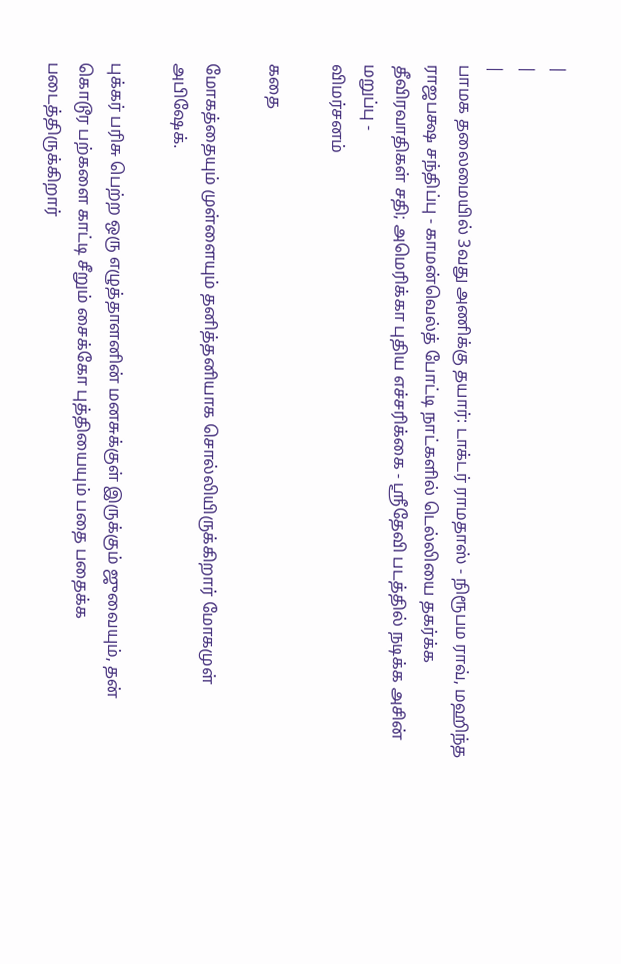|
|
|
பாமக தலைமையில் 3வது அணிக்கு தயார்: டாக்டர் ராமதாஸ் - நிரூபம ராவ், மஹிந்த ராஜபக்ஷ சந்திப்பு - காமன்வெல்த் போட்டி நாட்களில் டெல்லியை தகர்க்க தீவிரவாதிகள் சதி; அமெரிக்கா புதிய எச்சரிக்கை - ஸ்ரீதேவி படத்தில் நடிக்க அசின் மறுப்பு -
விமர்சனம்

கதை

மோகத்தையும் முள்ளையும் தனித்தனியாக சொல்லியிருக்கிறார் மோகமுள் அபிஷேக்.

புக்கர் பரிசு பெற்ற ஒரு எழுத்தாளனின் மனசுக்குள் இருக்கும் ஜுவையும், தன் கொடூர பற்களை காட்டி சீறும் சைக்கோ புத்தியையும் பதை பதைக்க படைத்திருக்கிறார்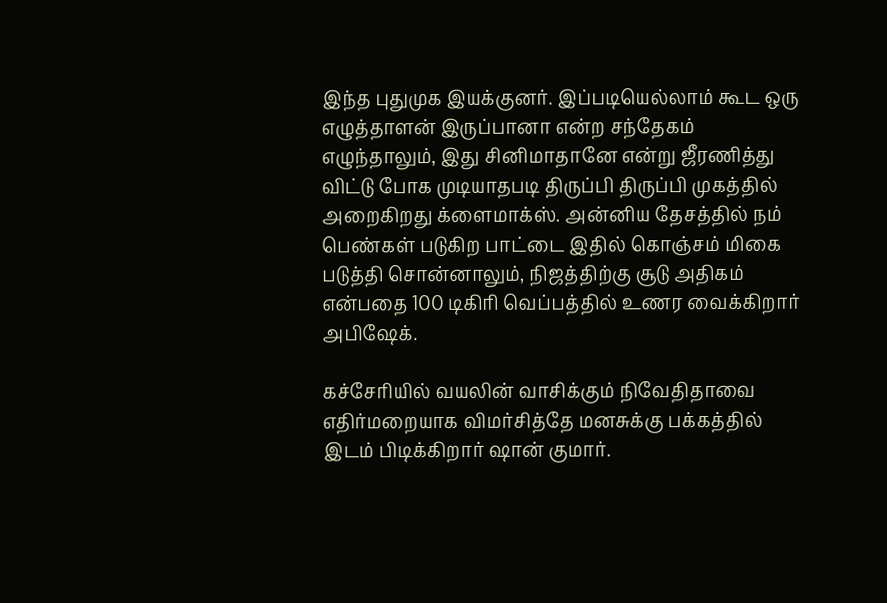இந்த புதுமுக இயக்குனர். இப்படியெல்லாம் கூட ஒரு எழுத்தாளன் இருப்பானா என்ற சந்தேகம் எழுந்தாலும், இது சினிமாதானே என்று ஜீரணித்து விட்டு போக முடியாதபடி திருப்பி திருப்பி முகத்தில் அறைகிறது க்ளைமாக்ஸ். அன்னிய தேசத்தில் நம் பெண்கள் படுகிற பாட்டை இதில் கொஞ்சம் மிகை படுத்தி சொன்னாலும், நிஜத்திற்கு சூடு அதிகம் என்பதை 100 டிகிரி வெப்பத்தில் உணர வைக்கிறார் அபிஷேக்.

கச்சேரியில் வயலின் வாசிக்கும் நிவேதிதாவை எதிர்மறையாக விமர்சித்தே மனசுக்கு பக்கத்தில் இடம் பிடிக்கிறார் ஷான் குமார்.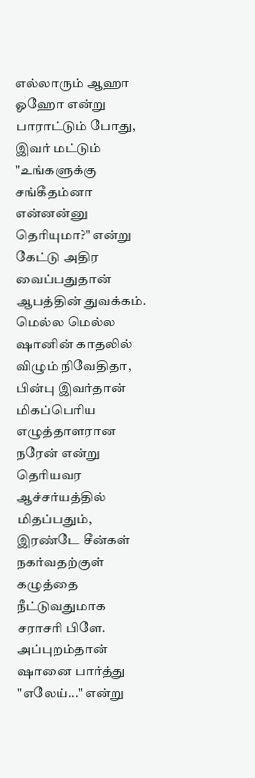எல்லாரும் ஆஹா ஓஹோ என்று பாராட்டும் போது, இவர் மட்டும் "உங்களுக்கு சங்கீதம்னா என்னன்னு தெரியுமா?" என்று கேட்டு அதிர வைப்பதுதான் ஆபத்தின் துவக்கம். மெல்ல மெல்ல ஷானின் காதலில் விழும் நிவேதிதா, பின்பு இவர்தான் மிகப்பெரிய எழுத்தாளரான நரேன் என்று தெரியவர ஆச்சர்யத்தில் மிதப்பதும், இரண்டே சீன்கள் நகர்வதற்குள் கழுத்தை நீட்டுவதுமாக சராசரி பிளே. அப்புறம்தான் ஷானை பார்த்து "எலேய்..." என்று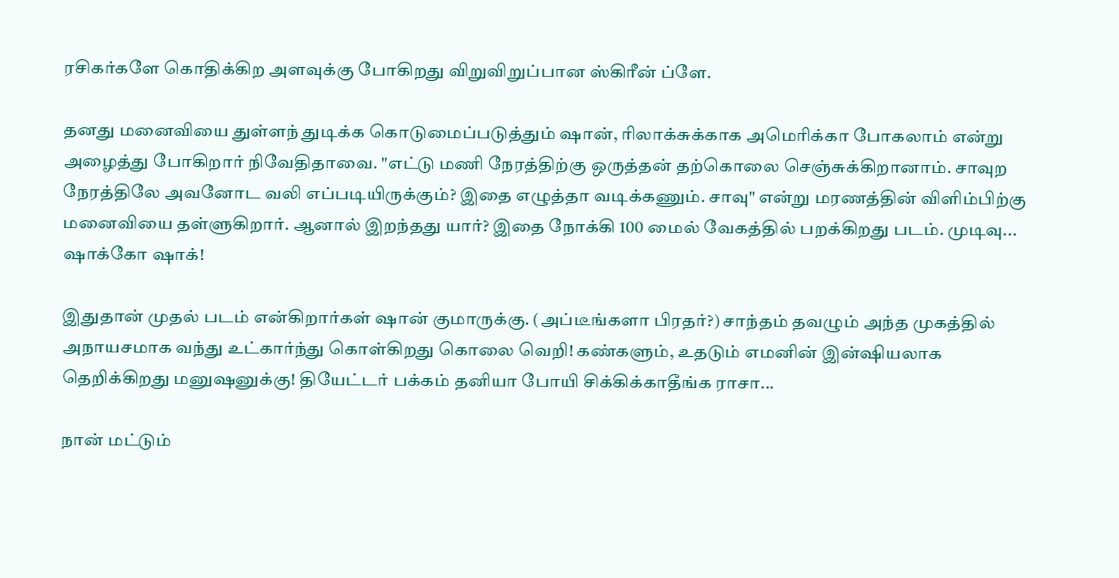ரசிகர்களே கொதிக்கிற அளவுக்கு போகிறது விறுவிறுப்பான ஸ்கிரீன் ப்ளே.

தனது மனைவியை துள்ளந் துடிக்க கொடுமைப்படுத்தும் ஷான், ரிலாக்சுக்காக அமெரிக்கா போகலாம் என்று அழைத்து போகிறார் நிவேதிதாவை. "எட்டு மணி நேரத்திற்கு ஒருத்தன் தற்கொலை செஞ்சுக்கிறானாம். சாவுற நேரத்திலே அவனோட வலி எப்படியிருக்கும்? இதை எழுத்தா வடிக்கணும். சாவு" என்று மரணத்தின் விளிம்பிற்கு மனைவியை தள்ளுகிறார். ஆனால் இறந்தது யார்? இதை நோக்கி 100 மைல் வேகத்தில் பறக்கிறது படம். முடிவு... ஷாக்கோ ஷாக்!

இதுதான் முதல் படம் என்கிறார்கள் ஷான் குமாருக்கு. (அப்டீங்களா பிரதர்?) சாந்தம் தவழும் அந்த முகத்தில் அநாயசமாக வந்து உட்கார்ந்து கொள்கிறது கொலை வெறி! கண்களும், உதடும் எமனின் இன்ஷியலாக தெறிக்கிறது மனுஷனுக்கு! தியேட்டர் பக்கம் தனியா போயி சிக்கிக்காதீங்க ராசா...

நான் மட்டும்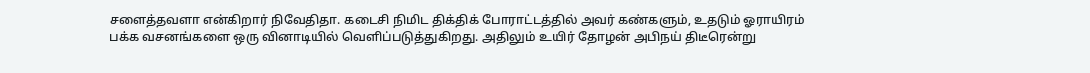சளைத்தவளா என்கிறார் நிவேதிதா. கடைசி நிமிட திக்திக் போராட்டத்தில் அவர் கண்களும், உதடும் ஓராயிரம் பக்க வசனங்களை ஒரு வினாடியில் வெளிப்படுத்துகிறது. அதிலும் உயிர் தோழன் அபிநய் திடீரென்று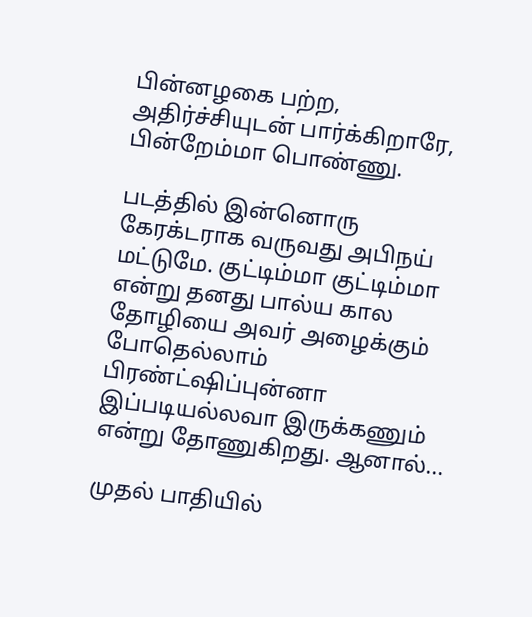பின்னழகை பற்ற, அதிர்ச்சியுடன் பார்க்கிறாரே, பின்றேம்மா பொண்ணு.

படத்தில் இன்னொரு கேரக்டராக வருவது அபிநய் மட்டுமே. குட்டிம்மா குட்டிம்மா என்று தனது பால்ய கால தோழியை அவர் அழைக்கும் போதெல்லாம் பிரண்ட்ஷிப்புன்னா இப்படியல்லவா இருக்கணும் என்று தோணுகிறது. ஆனால்...

முதல் பாதியில்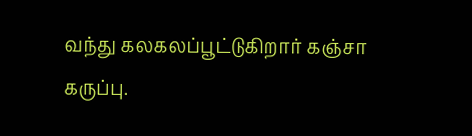வந்து கலகலப்பூட்டுகிறார் கஞ்சா கருப்பு.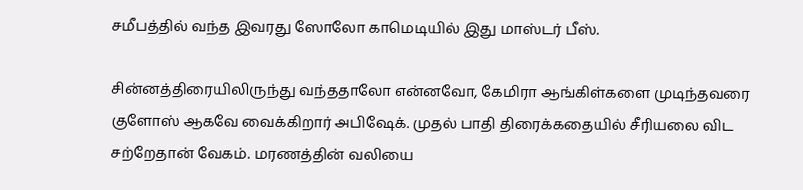சமீபத்தில் வந்த இவரது ஸோலோ காமெடியில் இது மாஸ்டர் பீஸ்.

சின்னத்திரையிலிருந்து வந்ததாலோ என்னவோ, கேமிரா ஆங்கிள்களை முடிந்தவரை குளோஸ் ஆகவே வைக்கிறார் அபிஷேக். முதல் பாதி திரைக்கதையில் சீரியலை விட சற்றேதான் வேகம். மரணத்தின் வலியை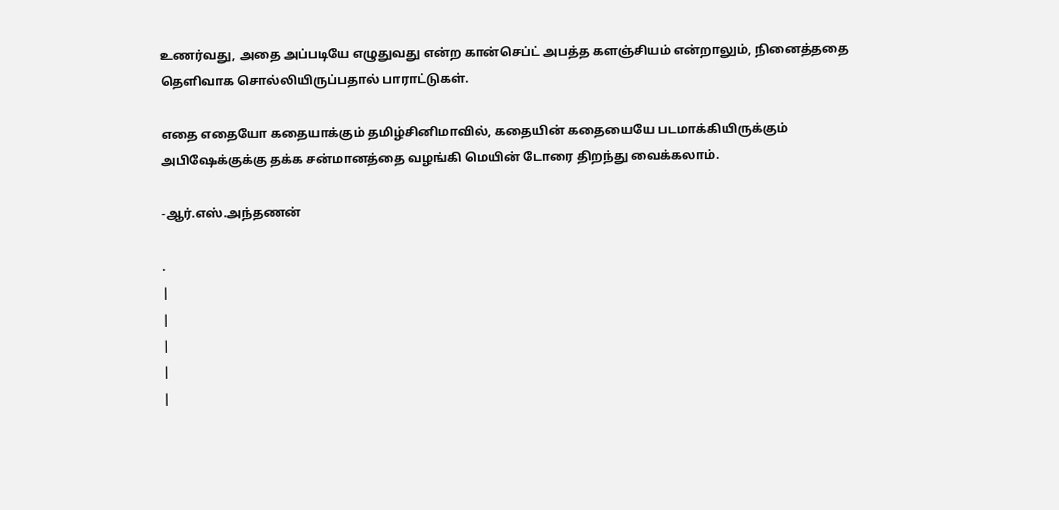உணர்வது, அதை அப்படியே எழுதுவது என்ற கான்செப்ட் அபத்த களஞ்சியம் என்றாலும், நினைத்ததை தெளிவாக சொல்லியிருப்பதால் பாராட்டுகள்.

எதை எதையோ கதையாக்கும் தமிழ்சினிமாவில், கதையின் கதையையே படமாக்கியிருக்கும் அபிஷேக்குக்கு தக்க சன்மானத்தை வழங்கி மெயின் டோரை திறந்து வைக்கலாம்.

-ஆர்.எஸ்.அந்தணன்

.
|
|
|
|
|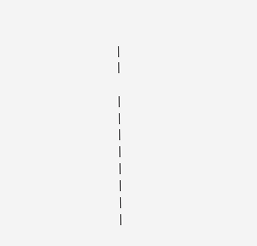|
|

|
|
|
|
|
|
|
|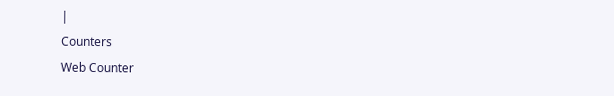|
Counters
Web Counter